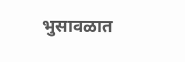भुसावळात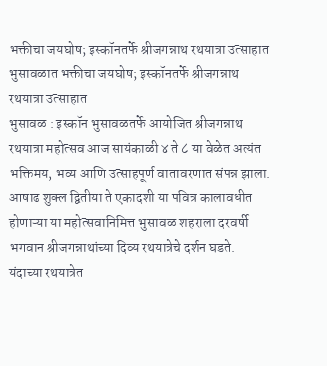भक्तीचा जयघोष; इस्कॉनतर्फे श्रीजगन्नाथ रथयात्रा उत्साहात
भुसावळात भक्तीचा जयघोष; इस्कॉनतर्फे श्रीजगन्नाथ रथयात्रा उत्साहात
भुसावळ : इस्कॉन भुसावळतर्फे आयोजित श्रीजगन्नाथ रथयात्रा महोत्सव आज सायंकाळी ४ ते ८ या वेळेत अत्यंत भक्तिमय, भव्य आणि उत्साहपूर्ण वातावरणात संपन्न झाला. आषाढ शुक्ल द्वितीया ते एकादशी या पवित्र कालावधीत होणाऱ्या या महोत्सवानिमित्त भुसावळ शहराला दरवर्षी भगवान श्रीजगन्नाथांच्या दिव्य रथयात्रेचे दर्शन घडते. यंदाच्या रथयात्रेत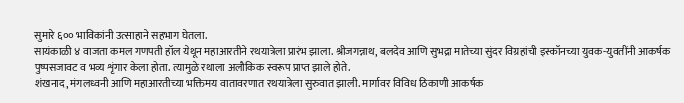सुमारे ६०० भाविकांनी उत्साहाने सहभाग घेतला.
सायंकाळी ४ वाजता कमल गणपती हॉल येथून महाआरतीने रथयात्रेला प्रारंभ झाला. श्रीजगन्नाथ, बलदेव आणि सुभद्रा मातेच्या सुंदर विग्रहांची इस्कॉनच्या युवक-युवतींनी आकर्षक पुष्पसजावट व भव्य शृंगार केला होता. त्यामुळे रथाला अलौकिक स्वरूप प्राप्त झाले होते.
शंखनाद, मंगलध्वनी आणि महाआरतीच्या भक्तिमय वातावरणात रथयात्रेला सुरुवात झाली. मार्गावर विविध ठिकाणी आकर्षक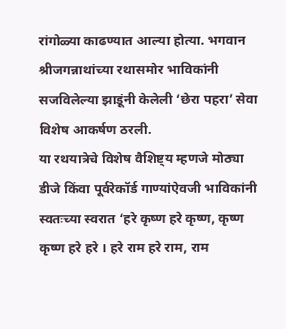रांगोळ्या काढण्यात आल्या होत्या. भगवान श्रीजगन्नाथांच्या रथासमोर भाविकांनी सजविलेल्या झाडूंनी केलेली ‘छेरा पहरा’ सेवा विशेष आकर्षण ठरली.
या रथयात्रेचे विशेष वैशिष्ट्य म्हणजे मोठ्या डीजे किंवा पूर्वरेकॉर्ड गाण्यांऐवजी भाविकांनी स्वतःच्या स्वरात ‘हरे कृष्ण हरे कृष्ण, कृष्ण कृष्ण हरे हरे । हरे राम हरे राम, राम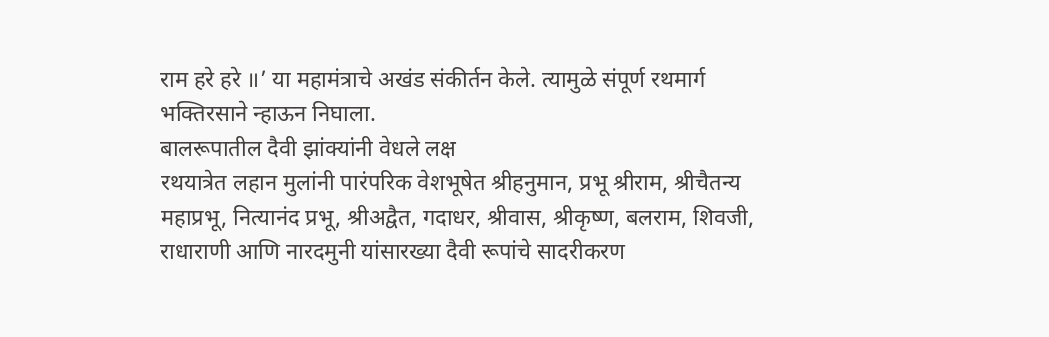राम हरे हरे ॥’ या महामंत्राचे अखंड संकीर्तन केले. त्यामुळे संपूर्ण रथमार्ग भक्तिरसाने न्हाऊन निघाला.
बालरूपातील दैवी झांक्यांनी वेधले लक्ष
रथयात्रेत लहान मुलांनी पारंपरिक वेशभूषेत श्रीहनुमान, प्रभू श्रीराम, श्रीचैतन्य महाप्रभू, नित्यानंद प्रभू, श्रीअद्वैत, गदाधर, श्रीवास, श्रीकृष्ण, बलराम, शिवजी, राधाराणी आणि नारदमुनी यांसारख्या दैवी रूपांचे सादरीकरण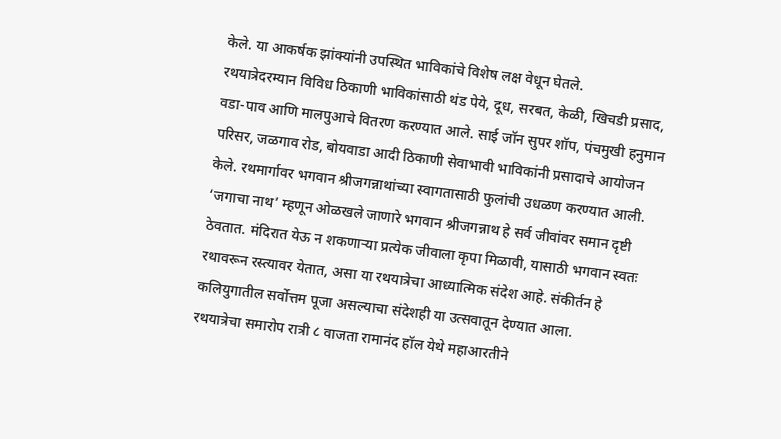केले. या आकर्षक झांक्यांनी उपस्थित भाविकांचे विशेष लक्ष वेधून घेतले.
रथयात्रेदरम्यान विविध ठिकाणी भाविकांसाठी थंड पेये, दूध, सरबत, केळी, खिचडी प्रसाद, वडा-पाव आणि मालपुआचे वितरण करण्यात आले. साई जॉन सुपर शॉप, पंचमुखी हनुमान परिसर, जळगाव रोड, बोयवाडा आदी ठिकाणी सेवाभावी भाविकांनी प्रसादाचे आयोजन केले. रथमार्गावर भगवान श्रीजगन्नाथांच्या स्वागतासाठी फुलांची उधळण करण्यात आली.
‘जगाचा नाथ’ म्हणून ओळखले जाणारे भगवान श्रीजगन्नाथ हे सर्व जीवांवर समान दृष्टी ठेवतात. मंदिरात येऊ न शकणाऱ्या प्रत्येक जीवाला कृपा मिळावी, यासाठी भगवान स्वतः रथावरून रस्त्यावर येतात, असा या रथयात्रेचा आध्यात्मिक संदेश आहे. संकीर्तन हे कलियुगातील सर्वोत्तम पूजा असल्याचा संदेशही या उत्सवातून देण्यात आला.
रथयात्रेचा समारोप रात्री ८ वाजता रामानंद हॉल येथे महाआरतीने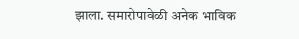झाला. समारोपावेळी अनेक भाविक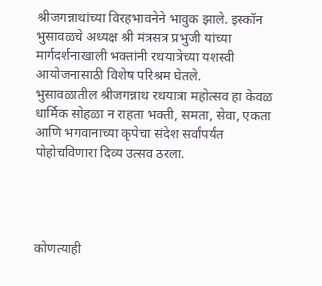श्रीजगन्नाथांच्या विरहभावनेने भावुक झाले. इस्कॉन भुसावळचे अध्यक्ष श्री मंत्रसत्र प्रभुजी यांच्या मार्गदर्शनाखाली भक्तांनी रथयात्रेच्या यशस्वी आयोजनासाठी विशेष परिश्रम घेतले.
भुसावळातील श्रीजगन्नाथ रथयात्रा महोत्सव हा केवळ धार्मिक सोहळा न राहता भक्ती, समता, सेवा, एकता आणि भगवानाच्या कृपेचा संदेश सर्वांपर्यंत पोहोचविणारा दिव्य उत्सव ठरला.




कोणत्याही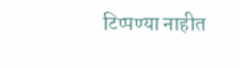टिप्पण्या नाहीत